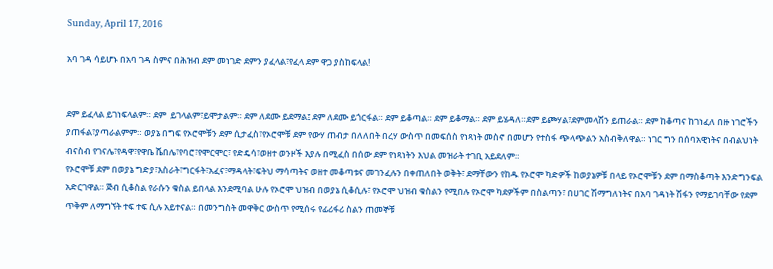Sunday, April 17, 2016

አባ ገዳ ሳይሆኑ በአባ ገዳ ስምና በሕዝብ ደም መነገድ ደምን ያፈላል፣የፈላ ደም ዋጋ ያስከፍላል!


ደም ይፈላል ይገነፍላልም። ደም  ይገላልም፣ይሞታልም። ደም ለደሙ ይደማል፤ ደም ለደሙ ይጎርፋል። ደም ይቆጣል። ደም ይቆማል። ደም ይሄዳለ።ደም ይጮሃል፣ደምመላሽን ይጠራል። ደም ከቆጣና ከገነፈለ በዙ ነገሮችን ያጠፋል፣ያጣራልምም። ወያኔ በግፍ የኦሮሞቹን ደም ሲታፈስ፣የኦሮሞቹ ደም የውሃ ጠብታ በለለበት በረሃ ውስጥ በመፍሰስ የነጻነት መስኖ በመሆን የተስፋ ጭላጭልን አስብቅለዋል። ነገር ግን በሰባአዊነትና በብልህነት ብናስብ የገናሌ፣የዳዋ፣የዋቤ ሼበሌ፣የባሮ፣የሞርሞር፣ የድዴሳ፣ወዘተ ወንዞች እያሉ በሚፈስ በሰው ደም የነጻነትን እህል መዝራት ተገቢ አይደለም።
የኦሮሞቹ ደም በወያኔ ግድያ፣እስራት፣ግርፋት፣አፈና፣ማዳላት፣ፍትህ ማሳጣትና ወዘተ መቆጣቱና መገንፈሉን በቀጠለበት ወቅት፣ ደማቸውን የከዱ የኦሮሞ ካድዎች ከወያኔዎቹ በላይ የኦሮሞቹን ደም በማስቆጣት እንድግንፍል አድርገዋል። ጅብ ሲቆስል የራሱን ቁስል ይበላል እንደሚባል ሁሉ የኦሮሞ ህዝብ በወያኔ ሲቆሲሉ፣ የኦሮሞ ህዝብ ቁስልን የሚበሉ የኦሮሞ ካደዎችም በስልጣን፣ በሀገር ሽማግለነትና በአባ ገዳነት ሽፋን የማይገባቸው የደም ጥቅም ለማግኘት ተፍ ተፍ ሲሉ አይተናል። በመንግስት መዋቅር ውስጥ የሚሰሩ የፊሪፋሪ ስልን ጠመኞቹ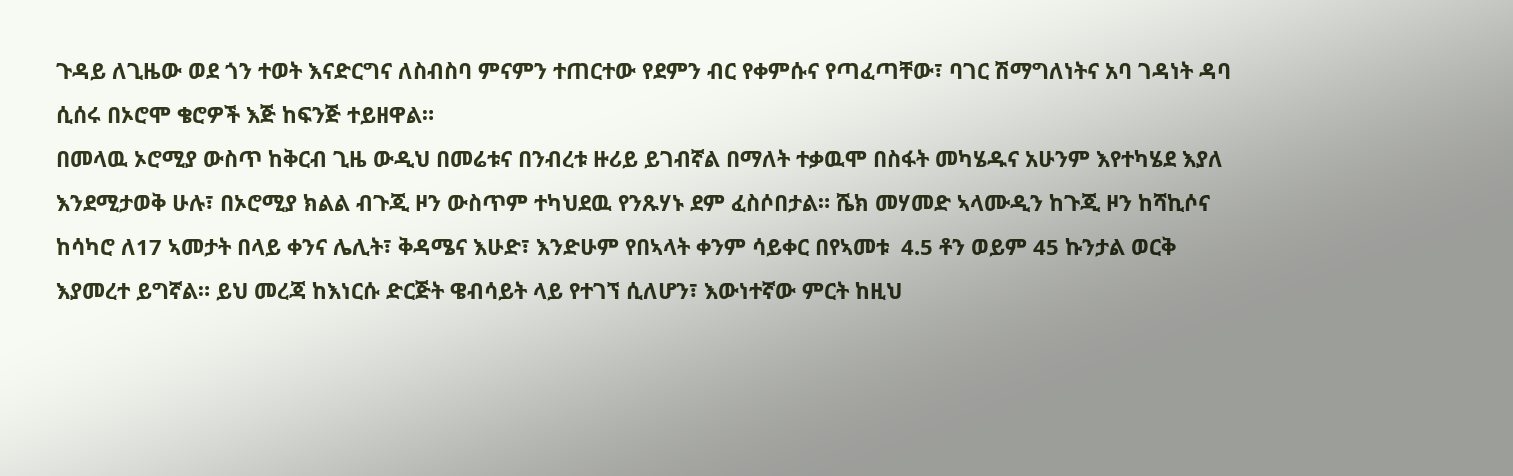ጉዳይ ለጊዜው ወደ ጎን ተወት እናድርግና ለስብስባ ምናምን ተጠርተው የደምን ብር የቀምሱና የጣፈጣቸው፣ ባገር ሽማግለነትና አባ ገዳነት ዳባ ሲሰሩ በኦሮሞ ቄሮዎች እጅ ከፍንጅ ተይዘዋል።
በመላዉ ኦሮሚያ ውስጥ ከቅርብ ጊዜ ውዲህ በመሬቱና በንብረቱ ዙሪይ ይገብኛል በማለት ተቃዉሞ በስፋት መካሄዱና አሁንም እየተካሄደ እያለ እንደሚታወቅ ሁሉ፣ በኦሮሚያ ክልል ብጉጂ ዞን ውስጥም ተካህደዉ የንጹሃኑ ደም ፈስሶበታል። ሼክ መሃመድ ኣላሙዲን ከጉጂ ዞን ከሻኪሶና ከሳካሮ ለ17 ኣመታት በላይ ቀንና ሌሊት፣ ቅዳሜና እሁድ፣ እንድሁም የበኣላት ቀንም ሳይቀር በየኣመቱ  4.5 ቶን ወይም 45 ኩንታል ወርቅ እያመረተ ይግኛል። ይህ መረጃ ከእነርሱ ድርጅት ዌብሳይት ላይ የተገኘ ሲለሆን፣ እውነተኛው ምርት ከዚህ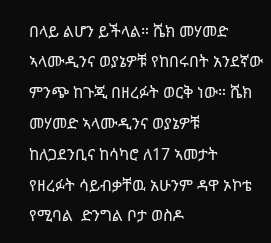በላይ ልሆን ይችላል። ሼክ መሃመድ ኣላሙዲንና ወያኔዎቹ የከበሩበት አንደኛው ምንጭ ከጉጂ በዘረፉት ወርቅ ነው። ሼክ መሃመድ ኣላሙዲንና ወያኔዎቹ ከለጋደንቢና ከሳካሮ ለ17 ኣመታት የዘረፉት ሳይብቃቸዉ አሁንም ዳዋ ኦኮቴ የሚባል  ድንግል ቦታ ወስዶ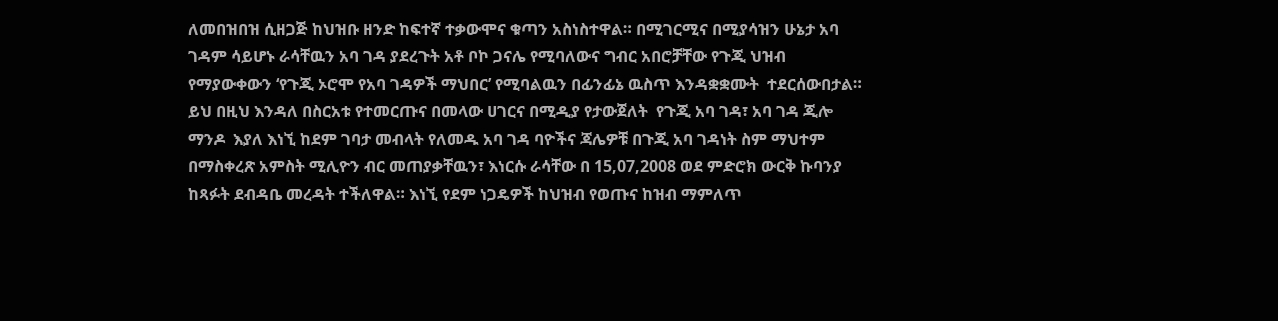ለመበዝበዝ ሲዘጋጅ ከህዝቡ ዘንድ ከፍተኛ ተቃውሞና ቁጣን አስነስተዋል። በሚገርሚና በሚያሳዝን ሁኔታ አባ ገዳም ሳይሆኑ ራሳቸዉን አባ ገዳ ያደረጉት አቶ ቦኮ ጋናሌ የሚባለውና ግብር አበሮቻቸው የጉጂ ህዝብ የማያውቀውን ‘የጉጂ ኦሮሞ የአባ ገዳዎች ማህበር’ የሚባልዉን በፊንፊኔ ዉስጥ እንዳቋቋሙት  ተደርሰውበታል። ይህ በዚህ እንዳለ በስርአቱ የተመርጡና በመላው ሀገርና በሚዲያ የታውጀለት  የጉጂ አባ ገዳ፣ አባ ገዳ ጂሎ ማንዶ  እያለ እነኚ ከደም ገባታ መብላት የለመዱ አባ ገዳ ባዮችና ጃሌዎቹ በጉጂ አባ ገዳነት ስም ማህተም በማስቀረጽ አምስት ሚሊዮን ብር መጠያቃቸዉን፣ እነርሱ ራሳቸው በ 15,07,2008 ወደ ምድሮክ ውርቅ ኩባንያ ከጻፉት ደብዳቤ መረዳት ተችለዋል። እነኚ የደም ነጋዴዎች ከህዝብ የወጡና ከዝብ ማምለጥ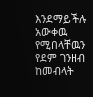እንደማይችሉ አውቀዉ የሚበላቸዉን የደም ገንዘብ ከመብላት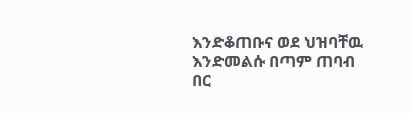እንድቆጠቡና ወደ ህዝባቸዉ እንድመልሱ በጣም ጠባብ በር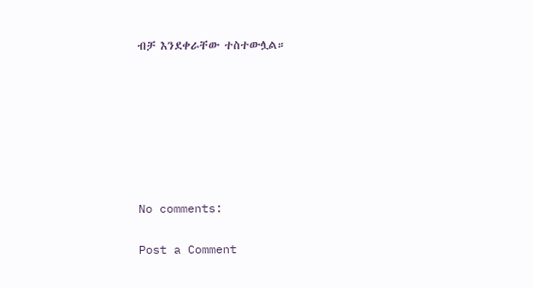ብቻ እንደቀራቸው ተስተውሏል።







No comments:

Post a Comment